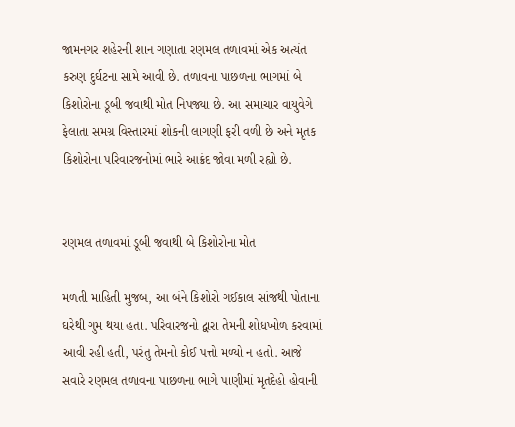જામનગર શહેરની શાન ગણાતા રણમલ તળાવમાં એક અત્યંત કરુણ દુર્ઘટના સામે આવી છે. તળાવના પાછળના ભાગમાં બે કિશોરોના ડૂબી જવાથી મોત નિપજ્યા છે. આ સમાચાર વાયુવેગે ફેલાતા સમગ્ર વિસ્તારમાં શોકની લાગણી ફરી વળી છે અને મૃતક કિશોરોના પરિવારજનોમાં ભારે આક્રંદ જોવા મળી રહ્યો છે.


રણમલ તળાવમાં ડૂબી જવાથી બે કિશોરોના મોત

મળતી માહિતી મુજબ, આ બંને કિશોરો ગઈકાલ સાંજથી પોતાના ઘરેથી ગુમ થયા હતા. પરિવારજનો દ્વારા તેમની શોધખોળ કરવામાં આવી રહી હતી, પરંતુ તેમનો કોઈ પત્તો મળ્યો ન હતો. આજે સવારે રણમલ તળાવના પાછળના ભાગે પાણીમાં મૃતદેહો હોવાની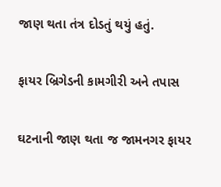જાણ થતા તંત્ર દોડતું થયું હતું.

ફાયર બ્રિગેડની કામગીરી અને તપાસ

ઘટનાની જાણ થતા જ જામનગર ફાયર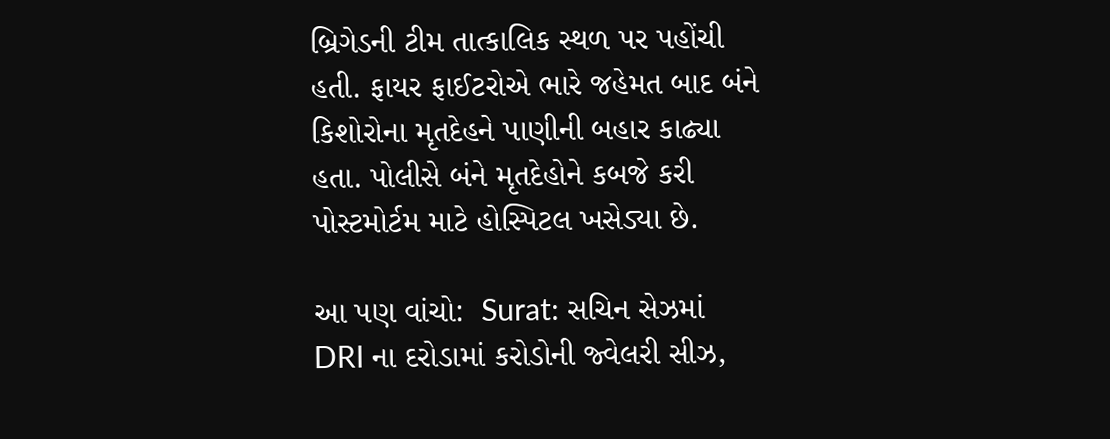બ્રિગેડની ટીમ તાત્કાલિક સ્થળ પર પહોંચી હતી. ફાયર ફાઈટરોએ ભારે જહેમત બાદ બંને કિશોરોના મૃતદેહને પાણીની બહાર કાઢ્યા હતા. પોલીસે બંને મૃતદેહોને કબજે કરી પોસ્ટમોર્ટમ માટે હોસ્પિટલ ખસેડ્યા છે.

આ પણ વાંચો:  Surat: સચિન સેઝમાં DRI ના દરોડામાં કરોડોની જ્વેલરી સીઝ,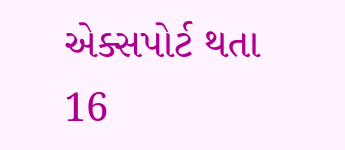એક્સપોર્ટ થતા 16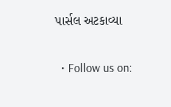પાર્સલ અટકાવ્યા

  • Follow us on: